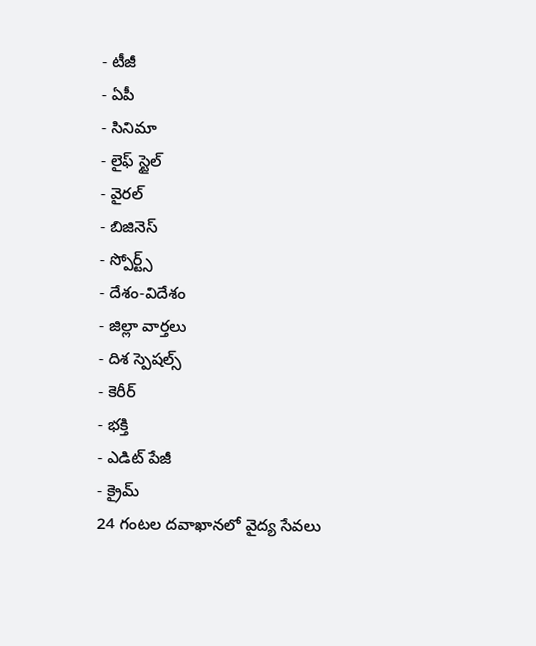- టీజీ
- ఏపీ
- సినిమా
- లైఫ్ స్టైల్
- వైరల్
- బిజినెస్
- స్పోర్ట్స్
- దేశం-విదేశం
- జిల్లా వార్తలు
- దిశ స్పెషల్స్
- కెరీర్
- భక్తి
- ఎడిట్ పేజీ
- క్రైమ్
24 గంటల దవాఖానలో వైద్య సేవలు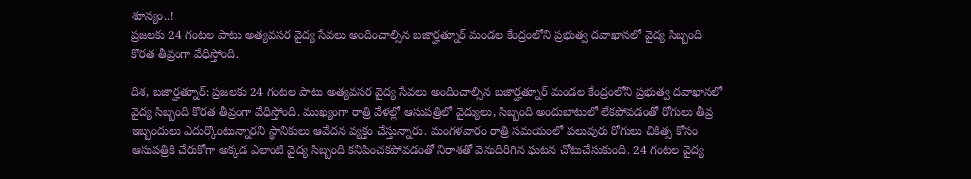శూన్యం..!
ప్రజలకు 24 గంటల పాటు అత్యవసర వైద్య సేవలు అందించాల్సిన బజార్హత్నూర్ మండల కేంద్రంలోని ప్రభుత్వ దవాఖానలో వైద్య సిబ్బంది కొరత తీవ్రంగా వేధిస్తోంది.

దిశ, బజార్హత్నూర్: ప్రజలకు 24 గంటల పాటు అత్యవసర వైద్య సేవలు అందించాల్సిన బజార్హత్నూర్ మండల కేంద్రంలోని ప్రభుత్వ దవాఖానలో వైద్య సిబ్బంది కొరత తీవ్రంగా వేధిస్తోంది. ముఖ్యంగా రాత్రి వేళల్లో ఆసుపత్రిలో వైద్యులు, సిబ్బంది అందుబాటులో లేకపోవడంతో రోగులు తీవ్ర ఇబ్బందులు ఎదుర్కొంటున్నారని స్థానికులు ఆవేదన వ్యక్తం చేస్తున్నారు. మంగళవారం రాత్రి సమయంలో పలువురు రోగులు చికిత్స కోసం ఆసుపత్రికి చేరుకోగా అక్కడ ఎలాంటి వైద్య సిబ్బంది కనిపించకపోవడంతో నిరాశతో వెనుదిరిగిన ఘటన చోటుచేసుకుంది. 24 గంటల వైద్య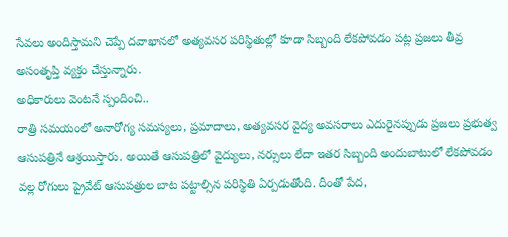సేవలు అందిస్తామని చెప్పే దవాఖానలో అత్యవసర పరిస్థితుల్లో కూడా సిబ్బంది లేకపోవడం పట్ల ప్రజలు తీవ్ర అసంతృప్తి వ్యక్తం చేస్తున్నారు.
అధికారులు వెంటనే స్పందించి..
రాత్రి సమయంలో అనారోగ్య సమస్యలు, ప్రమాదాలు, అత్యవసర వైద్య అవసరాలు ఎదురైనప్పుడు ప్రజలు ప్రభుత్వ ఆసుపత్రినే ఆశ్రయిస్తారు. అయితే ఆసుపత్రిలో వైద్యులు, నర్సులు లేదా ఇతర సిబ్బంది అందుబాటులో లేకపోవడం వల్ల రోగులు ప్రైవేట్ ఆసుపత్రుల బాట పట్టాల్సిన పరిస్థితి ఏర్పడుతోంది. దీంతో పేద,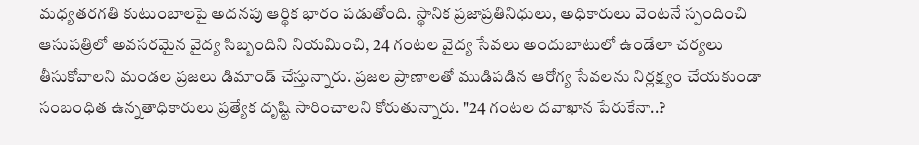మధ్యతరగతి కుటుంబాలపై అదనపు ఆర్థిక భారం పడుతోంది. స్థానిక ప్రజాప్రతినిధులు, అధికారులు వెంటనే స్పందించి ఆసుపత్రిలో అవసరమైన వైద్య సిబ్బందిని నియమించి, 24 గంటల వైద్య సేవలు అందుబాటులో ఉండేలా చర్యలు తీసుకోవాలని మండల ప్రజలు డిమాండ్ చేస్తున్నారు. ప్రజల ప్రాణాలతో ముడిపడిన ఆరోగ్య సేవలను నిర్లక్ష్యం చేయకుండా సంబంధిత ఉన్నతాధికారులు ప్రత్యేక దృష్టి సారించాలని కోరుతున్నారు. "24 గంటల దవాఖాన పేరుకేనా..?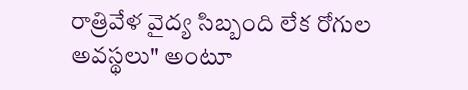రాత్రివేళ వైద్య సిబ్బంది లేక రోగుల అవస్థలు" అంటూ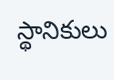స్థానికులు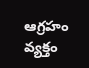ఆగ్రహం వ్యక్తం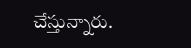చేస్తున్నారు.